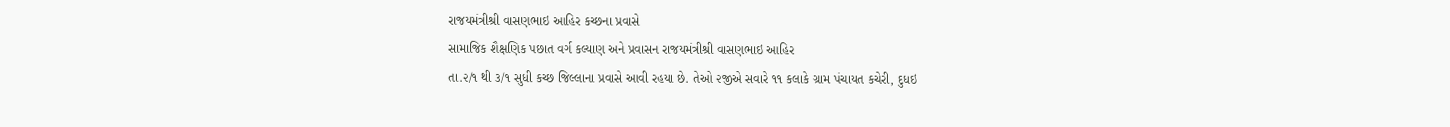રાજયમંત્રીશ્રી વાસણભાઇ આહિર કચ્છના પ્રવાસે
સામાજિક શૈક્ષણિક પછાત વર્ગ કલ્યાણ અને પ્રવાસન રાજયમંત્રીશ્રી વાસણભાઇ આહિર
તા.૨/૧ થી ૩/૧ સુધી કચ્છ જિલ્લાના પ્રવાસે આવી રહયા છે. તેઓ ૨જીએ સવારે ૧૧ કલાકે ગ્રામ પંચાયત કચેરી, દુધઇ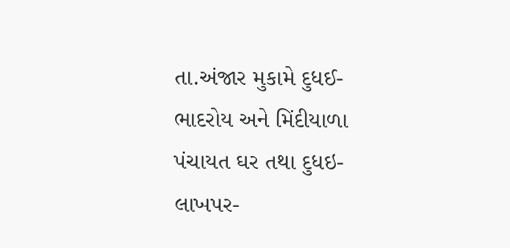તા.અંજાર મુકામે દુધઈ-ભાદરોય અને મિંદીયાળા પંચાયત ઘર તથા દુધઇ- લાખપર-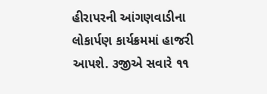હીરાપરની આંગણવાડીના લોકાર્પણ કાર્યક્રમમાં હાજરી આપશે. ૩જીએ સવારે ૧૧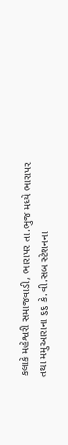કલાકે મહેશ્વરી સમાજવાડી, ભારાપર તા.ભુજ મધ્યે ભારાપર તથા મમુઆરાના ૬૬ કે.વી.સબ સ્ટેશનના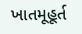ખાતમૂહૂર્ત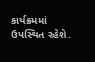કાર્યક્રમમાં ઉપસ્થિત રહેશે.